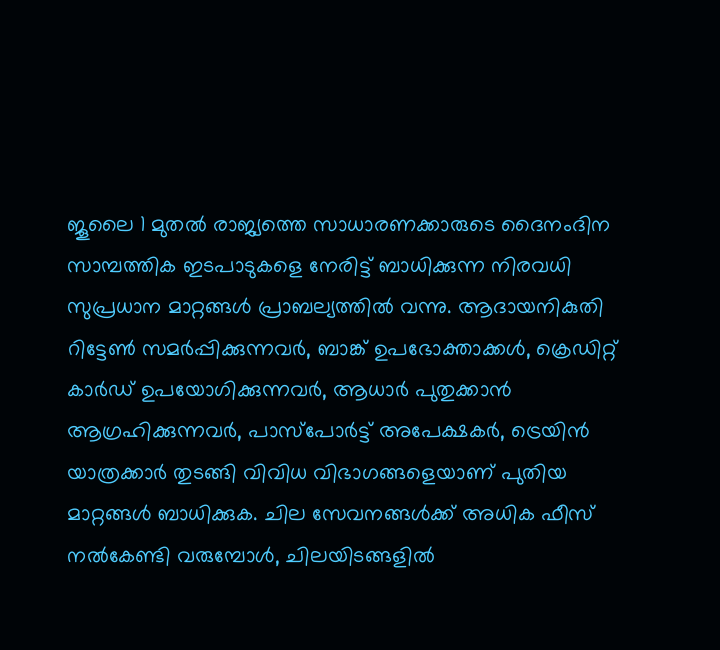ജൂലൈ 1 മുതൽ രാജ്യത്തെ സാധാരണക്കാരുടെ ദൈനംദിന സാമ്പത്തിക ഇടപാടുകളെ നേരിട്ട് ബാധിക്കുന്ന നിരവധി സുപ്രധാന മാറ്റങ്ങൾ പ്രാബല്യത്തിൽ വന്നു. ആദായനികുതി റിട്ടേൺ സമർപ്പിക്കുന്നവർ, ബാങ്ക് ഉപഭോക്താക്കൾ, ക്രെഡിറ്റ് കാർഡ് ഉപയോഗിക്കുന്നവർ, ആധാർ പുതുക്കാൻ ആഗ്രഹിക്കുന്നവർ, പാസ്പോർട്ട് അപേക്ഷകർ, ട്രെയിൻ യാത്രക്കാർ തുടങ്ങി വിവിധ വിഭാഗങ്ങളെയാണ് പുതിയ മാറ്റങ്ങൾ ബാധിക്കുക. ചില സേവനങ്ങൾക്ക് അധിക ഫീസ് നൽകേണ്ടി വരുമ്പോൾ, ചിലയിടങ്ങളിൽ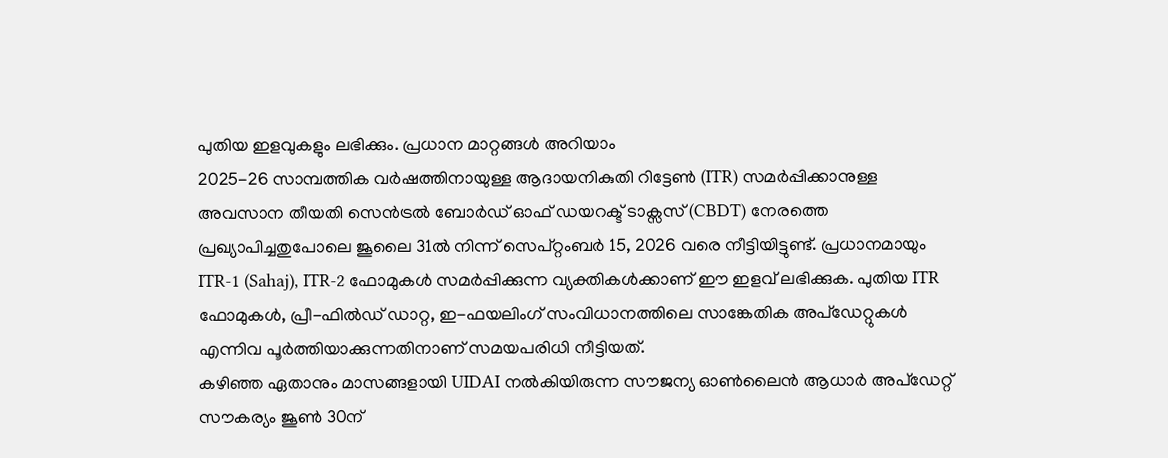പുതിയ ഇളവുകളും ലഭിക്കും. പ്രധാന മാറ്റങ്ങൾ അറിയാം
2025-26 സാമ്പത്തിക വർഷത്തിനായുള്ള ആദായനികുതി റിട്ടേൺ (ITR) സമർപ്പിക്കാനുള്ള അവസാന തീയതി സെൻട്രൽ ബോർഡ് ഓഫ് ഡയറക്ട് ടാക്സസ് (CBDT) നേരത്തെ പ്രഖ്യാപിച്ചതുപോലെ ജൂലൈ 31ൽ നിന്ന് സെപ്റ്റംബർ 15, 2026 വരെ നീട്ടിയിട്ടുണ്ട്. പ്രധാനമായും ITR-1 (Sahaj), ITR-2 ഫോമുകൾ സമർപ്പിക്കുന്ന വ്യക്തികൾക്കാണ് ഈ ഇളവ് ലഭിക്കുക. പുതിയ ITR ഫോമുകൾ, പ്രീ-ഫിൽഡ് ഡാറ്റ, ഇ-ഫയലിംഗ് സംവിധാനത്തിലെ സാങ്കേതിക അപ്ഡേറ്റുകൾ എന്നിവ പൂർത്തിയാക്കുന്നതിനാണ് സമയപരിധി നീട്ടിയത്.
കഴിഞ്ഞ ഏതാനും മാസങ്ങളായി UIDAI നൽകിയിരുന്ന സൗജന്യ ഓൺലൈൻ ആധാർ അപ്ഡേറ്റ് സൗകര്യം ജൂൺ 30ന്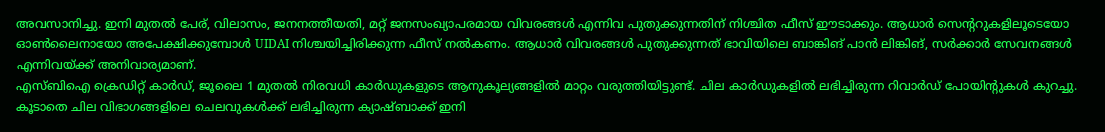അവസാനിച്ചു. ഇനി മുതൽ പേര്, വിലാസം, ജനനത്തീയതി, മറ്റ് ജനസംഖ്യാപരമായ വിവരങ്ങൾ എന്നിവ പുതുക്കുന്നതിന് നിശ്ചിത ഫീസ് ഈടാക്കും. ആധാർ സെന്ററുകളിലൂടെയോ ഓൺലൈനായോ അപേക്ഷിക്കുമ്പോൾ UIDAI നിശ്ചയിച്ചിരിക്കുന്ന ഫീസ് നൽകണം. ആധാർ വിവരങ്ങൾ പുതുക്കുന്നത് ഭാവിയിലെ ബാങ്കിങ് പാൻ ലിങ്കിങ്, സർക്കാർ സേവനങ്ങൾ എന്നിവയ്ക്ക് അനിവാര്യമാണ്.
എസ്ബിഐ ക്രെഡിറ്റ് കാർഡ്, ജൂലൈ 1 മുതൽ നിരവധി കാർഡുകളുടെ ആനുകൂല്യങ്ങളിൽ മാറ്റം വരുത്തിയിട്ടുണ്ട്. ചില കാർഡുകളിൽ ലഭിച്ചിരുന്ന റിവാർഡ് പോയിന്റുകൾ കുറച്ചു. കൂടാതെ ചില വിഭാഗങ്ങളിലെ ചെലവുകൾക്ക് ലഭിച്ചിരുന്ന ക്യാഷ്ബാക്ക് ഇനി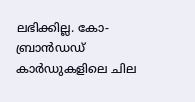ലഭിക്കില്ല. കോ-ബ്രാൻഡഡ് കാർഡുകളിലെ ചില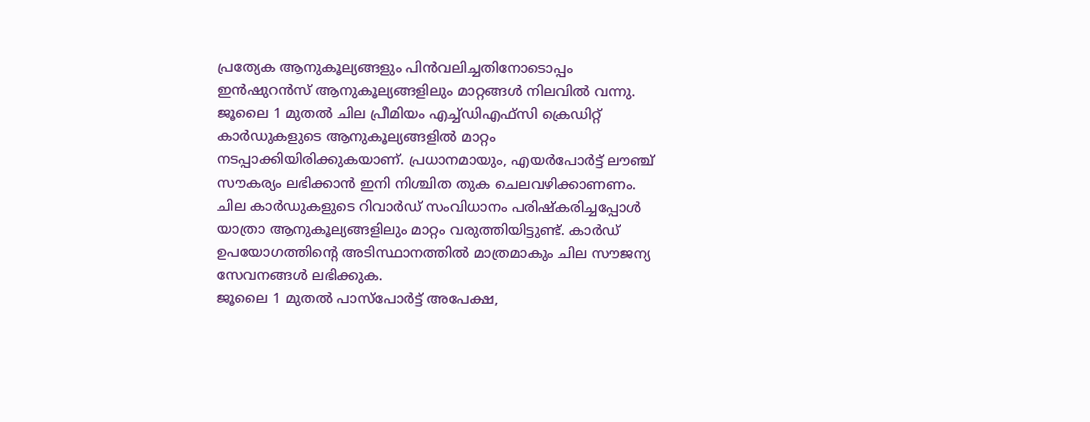പ്രത്യേക ആനുകൂല്യങ്ങളും പിൻവലിച്ചതിനോടൊപ്പം ഇൻഷുറൻസ് ആനുകൂല്യങ്ങളിലും മാറ്റങ്ങൾ നിലവിൽ വന്നു.
ജൂലൈ 1 മുതൽ ചില പ്രീമിയം എച്ച്ഡിഎഫ്സി ക്രെഡിറ്റ് കാർഡുകളുടെ ആനുകൂല്യങ്ങളിൽ മാറ്റം നടപ്പാക്കിയിരിക്കുകയാണ്. പ്രധാനമായും, എയർപോർട്ട് ലൗഞ്ച് സൗകര്യം ലഭിക്കാൻ ഇനി നിശ്ചിത തുക ചെലവഴിക്കാണണം. ചില കാർഡുകളുടെ റിവാർഡ് സംവിധാനം പരിഷ്കരിച്ചപ്പോൾ യാത്രാ ആനുകൂല്യങ്ങളിലും മാറ്റം വരുത്തിയിട്ടുണ്ട്. കാർഡ് ഉപയോഗത്തിന്റെ അടിസ്ഥാനത്തിൽ മാത്രമാകും ചില സൗജന്യ സേവനങ്ങൾ ലഭിക്കുക.
ജൂലൈ 1 മുതൽ പാസ്പോർട്ട് അപേക്ഷ,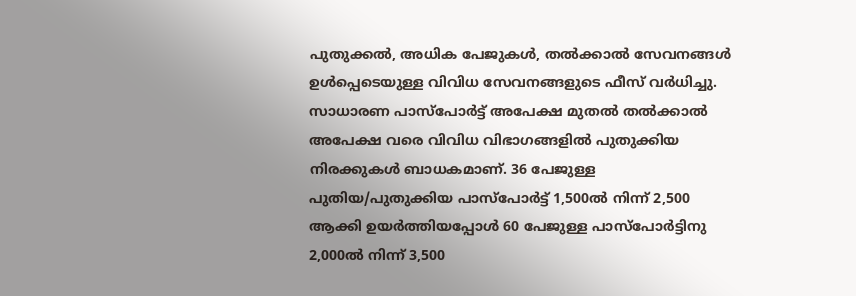പുതുക്കൽ, അധിക പേജുകൾ, തൽക്കാൽ സേവനങ്ങൾ ഉൾപ്പെടെയുള്ള വിവിധ സേവനങ്ങളുടെ ഫീസ് വർധിച്ചു. സാധാരണ പാസ്പോർട്ട് അപേക്ഷ മുതൽ തൽക്കാൽ അപേക്ഷ വരെ വിവിധ വിഭാഗങ്ങളിൽ പുതുക്കിയ നിരക്കുകൾ ബാധകമാണ്. 36 പേജുള്ള പുതിയ/പുതുക്കിയ പാസ്പോർട്ട് 1,500ൽ നിന്ന് 2,500 ആക്കി ഉയർത്തിയപ്പോൾ 60 പേജുള്ള പാസ്പോർട്ടിനു 2,000ൽ നിന്ന് 3,500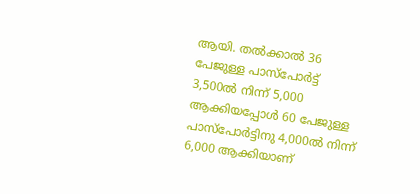ആയി. തൽക്കാൽ 36 പേജുള്ള പാസ്പോർട്ട് 3,500ൽ നിന്ന് 5,000 ആക്കിയപ്പോൾ 60 പേജുള്ള പാസ്പോർട്ടിനു 4,000ൽ നിന്ന് 6,000 ആക്കിയാണ്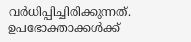വർധിപ്പിച്ചിരിക്കുന്നത്.
ഉപഭോക്താക്കൾക്ക്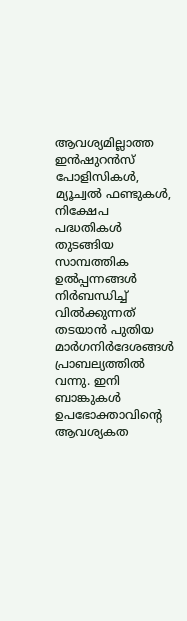ആവശ്യമില്ലാത്ത ഇൻഷുറൻസ് പോളിസികൾ, മ്യൂച്വൽ ഫണ്ടുകൾ, നിക്ഷേപ പദ്ധതികൾ തുടങ്ങിയ സാമ്പത്തിക ഉൽപ്പന്നങ്ങൾ നിർബന്ധിച്ച് വിൽക്കുന്നത് തടയാൻ പുതിയ മാർഗനിർദേശങ്ങൾ പ്രാബല്യത്തിൽ വന്നു. ഇനി ബാങ്കുകൾ ഉപഭോക്താവിന്റെ ആവശ്യകത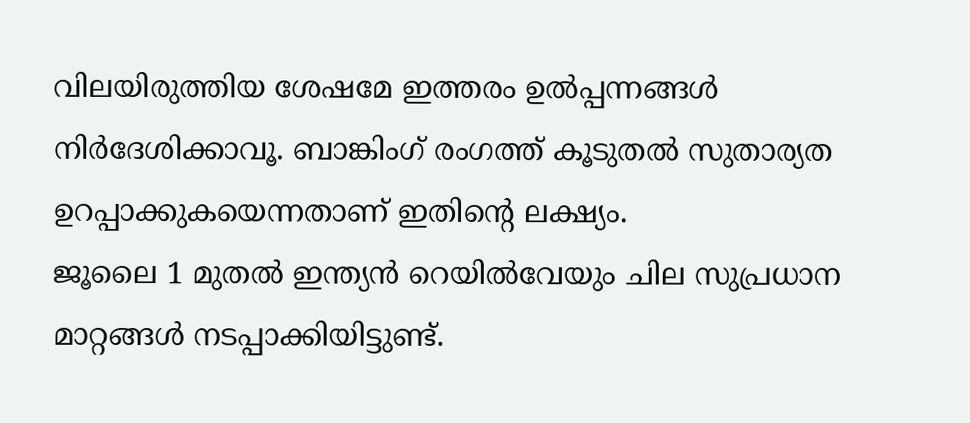വിലയിരുത്തിയ ശേഷമേ ഇത്തരം ഉൽപ്പന്നങ്ങൾ നിർദേശിക്കാവൂ. ബാങ്കിംഗ് രംഗത്ത് കൂടുതൽ സുതാര്യത ഉറപ്പാക്കുകയെന്നതാണ് ഇതിന്റെ ലക്ഷ്യം.
ജൂലൈ 1 മുതൽ ഇന്ത്യൻ റെയിൽവേയും ചില സുപ്രധാന മാറ്റങ്ങൾ നടപ്പാക്കിയിട്ടുണ്ട്.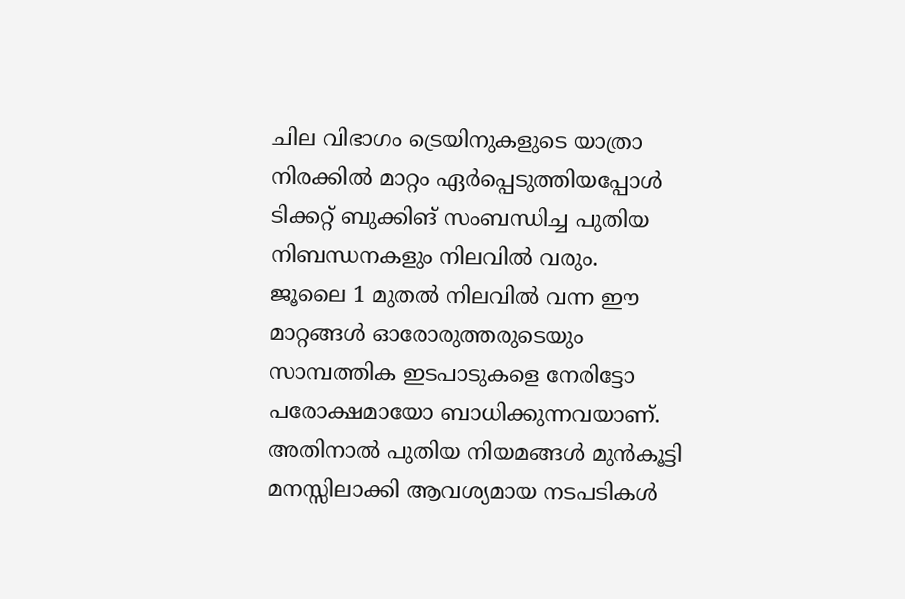ചില വിഭാഗം ട്രെയിനുകളുടെ യാത്രാ നിരക്കിൽ മാറ്റം ഏർപ്പെടുത്തിയപ്പോൾ ടിക്കറ്റ് ബുക്കിങ് സംബന്ധിച്ച പുതിയ നിബന്ധനകളും നിലവിൽ വരും.
ജൂലൈ 1 മുതൽ നിലവിൽ വന്ന ഈ മാറ്റങ്ങൾ ഓരോരുത്തരുടെയും സാമ്പത്തിക ഇടപാടുകളെ നേരിട്ടോ പരോക്ഷമായോ ബാധിക്കുന്നവയാണ്. അതിനാൽ പുതിയ നിയമങ്ങൾ മുൻകൂട്ടി മനസ്സിലാക്കി ആവശ്യമായ നടപടികൾ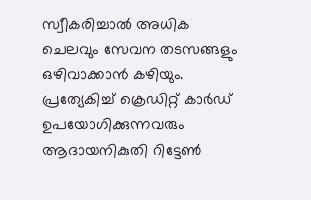സ്വീകരിച്ചാൽ അധിക ചെലവും സേവന തടസങ്ങളും ഒഴിവാക്കാൻ കഴിയും. പ്രത്യേകിച്ച് ക്രെഡിറ്റ് കാർഡ് ഉപയോഗിക്കുന്നവരും ആദായനികുതി റിട്ടേൺ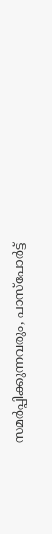സമർപ്പിക്കുന്നവരും, പാസ്പോർട്ട്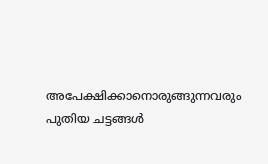അപേക്ഷിക്കാനൊരുങ്ങുന്നവരും പുതിയ ചട്ടങ്ങൾ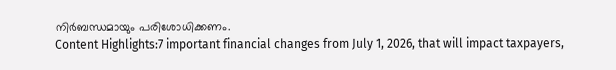നിർബന്ധമായും പരിശോധിക്കണം.
Content Highlights:7 important financial changes from July 1, 2026, that will impact taxpayers,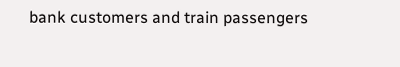bank customers and train passengers